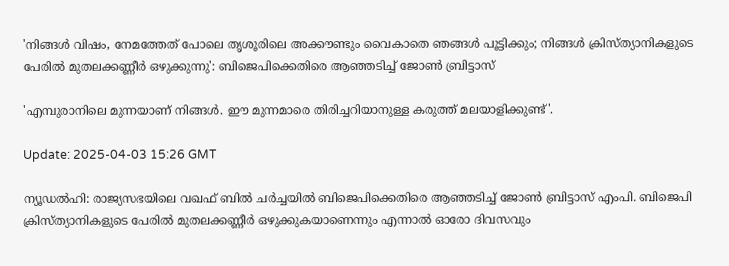'നിങ്ങൾ വിഷം, നേമത്തേത് പോലെ തൃശൂരിലെ അക്കൗണ്ടും വൈകാതെ ഞങ്ങൾ പൂട്ടിക്കും; നിങ്ങൾ ക്രിസ്ത്യാനികളുടെ പേരിൽ മുതലക്കണ്ണീർ ഒഴുക്കുന്നു': ബിജെപിക്കെതിരെ ആഞ്ഞടിച്ച് ജോൺ ബ്രിട്ടാസ്

'എമ്പുരാനിലെ മുന്നയാണ് നിങ്ങൾ. ഈ മുന്നമാരെ തിരിച്ചറിയാനുള്ള കരുത്ത് മലയാളിക്കുണ്ട്'.

Update: 2025-04-03 15:26 GMT

ന്യൂഡൽഹി: രാജ്യസഭയിലെ വഖഫ് ബിൽ ചർച്ചയിൽ ബിജെപിക്കെതിരെ ആഞ്ഞടിച്ച് ജോൺ ബ്രിട്ടാസ് എംപി. ബിജെപി ക്രിസ്ത്യാനികളുടെ പേരിൽ മുതലക്കണ്ണീർ ഒഴുക്കുകയാണെന്നും എന്നാൽ ഓരോ ദിവസവും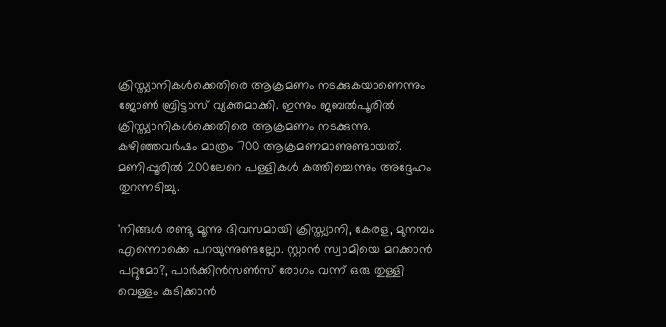ക്രിസ്ത്യാനികൾക്കെതിരെ ആക്രമണം നടക്കുകയാണെന്നും ജോൺ ബ്രിട്ടാസ് വ്യക്തമാക്കി. ഇന്നും ജബൽപൂരിൽ ക്രിസ്ത്യാനികൾക്കെതിരെ ആക്രമണം നടക്കുന്നു. കഴിഞ്ഞവർഷം മാത്രം 700 ആക്രമണമാണുണ്ടായത്. മണിപ്പൂരിൽ 200ലേറെ പള്ളികൾ കത്തിച്ചെന്നും അദ്ദേഹം തുറന്നടിച്ചു.

'നിങ്ങൾ രണ്ടു മൂന്നു ദിവസമായി ക്രിസ്ത്യാനി, കേരള, മുനമ്പം എന്നൊക്കെ പറയുന്നുണ്ടല്ലോ. സ്റ്റാൻ സ്വാമിയെ മറക്കാൻ പറ്റുമോ?, പാർക്കിൻസൺസ് രോഗം വന്ന് ഒരു തുള്ളി വെള്ളം കുടിക്കാൻ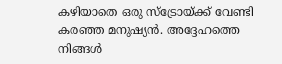കഴിയാതെ ഒരു സ്‌ട്രോയ്ക്ക് വേണ്ടി കരഞ്ഞ മനുഷ്യൻ. അദ്ദേഹത്തെ നിങ്ങൾ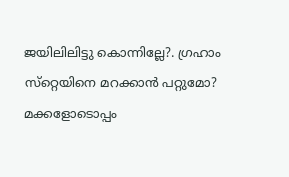ജയിലിലിട്ടു കൊന്നില്ലേ?. ഗ്രഹാം സ്‌റ്റെയിനെ മറക്കാൻ പറ്റുമോ? മക്കളോടൊപ്പം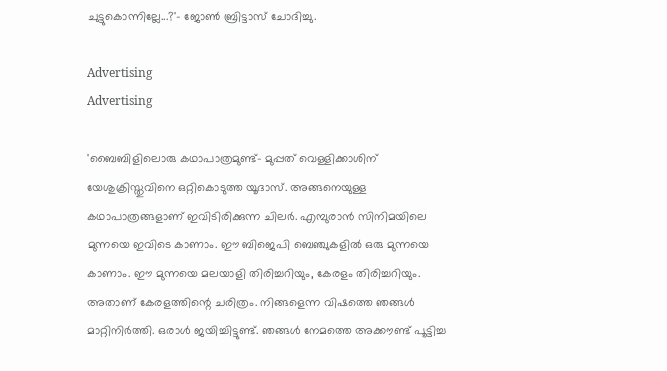ചുട്ടുകൊന്നില്ലേ...?'- ജോൺ ബ്രിട്ടാസ് ചോദിച്ചു.

Advertising
Advertising

'ബൈബിളിലൊരു കഥാപാത്രമുണ്ട്- മുപ്പത് വെള്ളിക്കാശിന് യേശുക്രിസ്തുവിനെ ഒറ്റികൊടുത്ത യൂദാസ്. അങ്ങനെയുള്ള കഥാപാത്രങ്ങളാണ് ഇവിടിരിക്കുന്ന ചിലർ. എമ്പുരാൻ സിനിമയിലെ മുന്നയെ ഇവിടെ കാണാം. ഈ ബിജെപി ബെഞ്ചുകളിൽ ഒരു മുന്നയെ കാണാം. ഈ മുന്നയെ മലയാളി തിരിച്ചറിയും, കേരളം തിരിച്ചറിയും. അതാണ് കേരളത്തിന്റെ ചരിത്രം. നിങ്ങളെന്ന വിഷത്തെ ഞങ്ങൾ മാറ്റിനിർത്തി. ഒരാൾ ജയിച്ചിട്ടുണ്ട്. ഞങ്ങൾ നേമത്തെ അക്കൗണ്ട് പൂട്ടിച്ച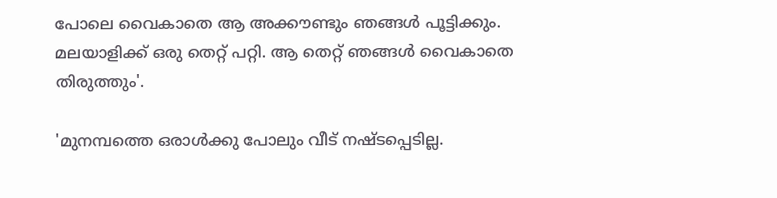പോലെ വൈകാതെ ആ അക്കൗണ്ടും ഞങ്ങൾ പൂട്ടിക്കും. മലയാളിക്ക് ഒരു തെറ്റ് പറ്റി. ആ തെറ്റ് ഞങ്ങൾ വൈകാതെ തിരുത്തും'.

'മുനമ്പത്തെ ഒരാൾക്കു പോലും വീട് നഷ്ടപ്പെടില്ല.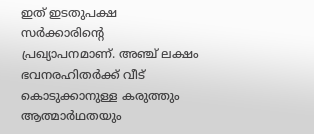ഇത് ഇടതുപക്ഷ സർക്കാരിന്റെ പ്രഖ്യാപനമാണ്. അഞ്ച് ലക്ഷം ഭവനരഹിതർക്ക് വീട് കൊടുക്കാനുള്ള കരുത്തും ആത്മാർഥതയും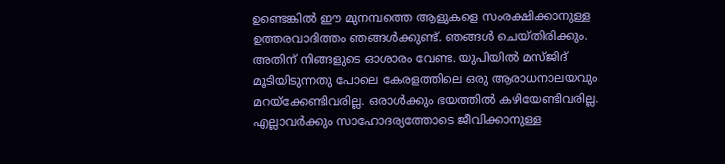ഉണ്ടെങ്കിൽ ഈ മുനമ്പത്തെ ആളുകളെ സംരക്ഷിക്കാനുള്ള ഉത്തരവാദിത്തം ഞങ്ങൾക്കുണ്ട്. ഞങ്ങൾ ചെയ്തിരിക്കും. അതിന് നിങ്ങളുടെ ഓശാരം വേണ്ട. യുപിയിൽ മസ്ജിദ് മൂടിയിടുന്നതു പോലെ കേരളത്തിലെ ഒരു ആരാധനാലയവും മറയ്‌ക്കേണ്ടിവരില്ല. ഒരാൾക്കും ഭയത്തിൽ കഴിയേണ്ടിവരില്ല. എല്ലാവർക്കും സാഹോദര്യത്തോടെ ജീവിക്കാനുള്ള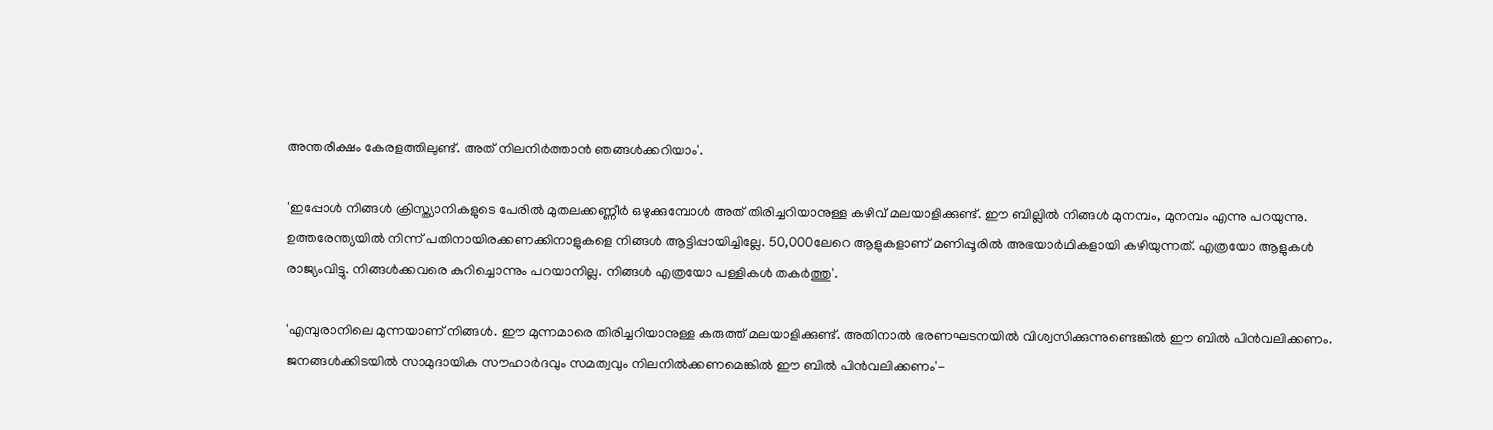അന്തരീക്ഷം കേരളത്തിലുണ്ട്. അത് നിലനിർത്താൻ ഞങ്ങൾക്കറിയാം'.

'ഇപ്പോൾ നിങ്ങൾ ക്രിസ്ത്യാനികളുടെ പേരിൽ മുതലക്കണ്ണീർ ഒഴുക്കുമ്പോൾ അത് തിരിച്ചറിയാനുള്ള കഴിവ് മലയാളിക്കുണ്ട്. ഈ ബില്ലിൽ നിങ്ങൾ മുനമ്പം, മുനമ്പം എന്നു പറയുന്നു. ഉത്തരേന്ത്യയിൽ നിന്ന് പതിനായിരക്കണക്കിനാളുകളെ നിങ്ങൾ ആട്ടിപ്പായിച്ചില്ലേ. 50,000ലേറെ ആളുകളാണ് മണിപ്പൂരിൽ അഭയാർഥികളായി കഴിയുന്നത്. എത്രയോ ആളുകൾ രാജ്യംവിട്ടു. നിങ്ങൾക്കവരെ കുറിച്ചൊന്നും പറയാനില്ല. നിങ്ങൾ എത്രയോ പള്ളികൾ തകർത്തു'.

'എമ്പുരാനിലെ മുന്നയാണ് നിങ്ങൾ. ഈ മുന്നമാരെ തിരിച്ചറിയാനുള്ള കരുത്ത് മലയാളിക്കുണ്ട്. അതിനാൽ ഭരണഘടനയിൽ വിശ്വസിക്കുന്നുണ്ടെങ്കിൽ ഈ ബിൽ പിൻവലിക്കണം. ജനങ്ങൾക്കിടയിൽ സാമുദായിക സൗഹാർദവും സമത്വവും നിലനിൽക്കണമെങ്കിൽ ഈ ബിൽ പിൻവലിക്കണം'-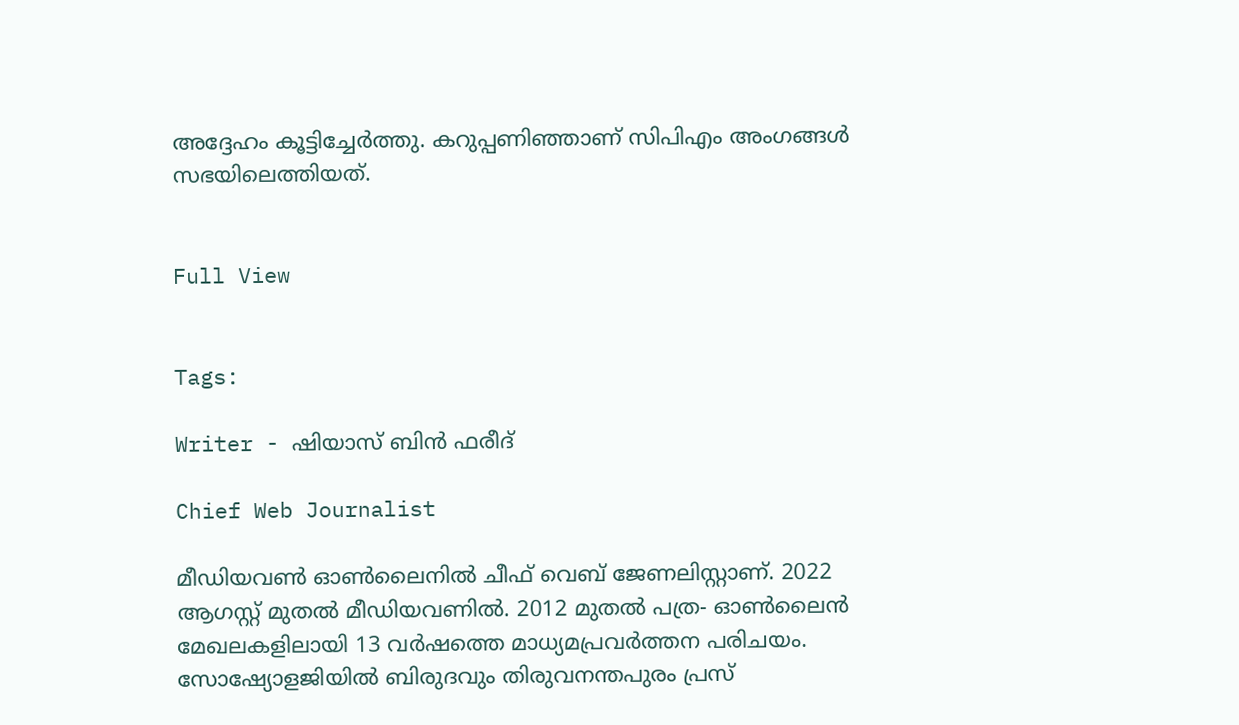അദ്ദേഹം കൂട്ടിച്ചേർത്തു. കറുപ്പണിഞ്ഞാണ് സിപിഎം അംഗങ്ങൾ സഭയിലെത്തിയത്.


Full View


Tags:

Writer - ഷിയാസ് ബിന്‍ ഫരീദ്

Chief Web Journalist

മീഡിയവണ്‍ ഓണ്‍ലൈനില്‍ ചീഫ് വെബ് ജേണലിസ്റ്റാണ്. 2022 ആഗസ്റ്റ് മുതല്‍ മീഡിയവണില്‍. 2012 മുതല്‍ പത്ര- ഓണ്‍ലൈന്‍ മേഖലകളിലായി 13 വര്‍ഷത്തെ മാധ്യമപ്രവര്‍ത്തന പരിചയം. സോഷ്യോളജിയില്‍ ബിരുദവും തിരുവനന്തപുരം പ്രസ്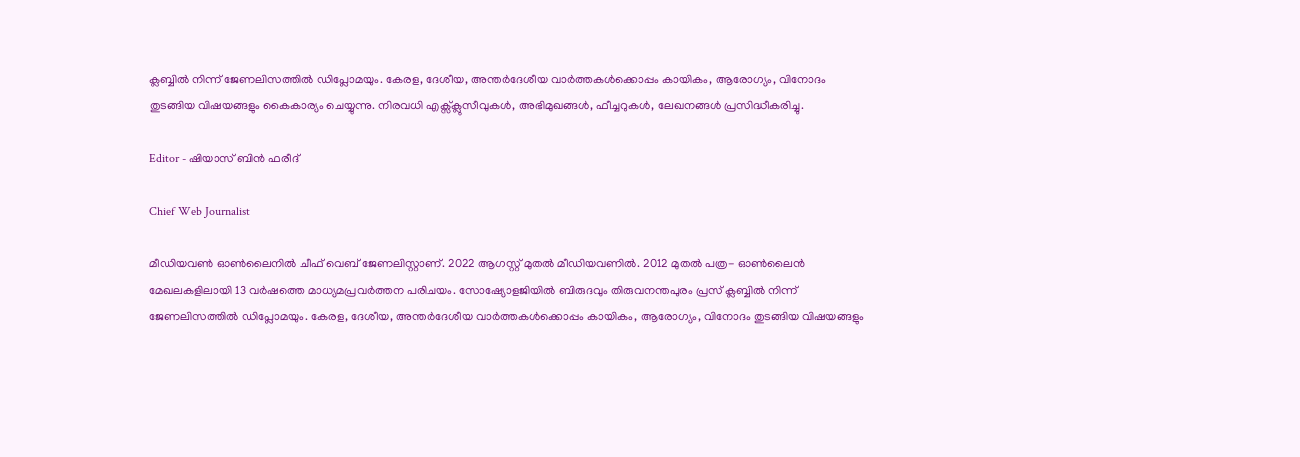ക്ലബ്ബില്‍ നിന്ന് ജേണലിസത്തില്‍ ഡിപ്ലോമയും. കേരള, ദേശീയ, അന്തര്‍ദേശീയ വാര്‍ത്തകള്‍ക്കൊപ്പം കായികം, ആരോഗ്യം, വിനോദം തുടങ്ങിയ വിഷയങ്ങളും കൈകാര്യം ചെയ്യുന്നു. നിരവധി എക്സ്ക്ലുസീവുകള്‍, അഭിമുഖങ്ങള്‍, ഫീച്ചറുകള്‍, ലേഖനങ്ങള്‍ പ്രസിദ്ധീകരിച്ചു.

Editor - ഷിയാസ് ബിന്‍ ഫരീദ്

Chief Web Journalist

മീഡിയവണ്‍ ഓണ്‍ലൈനില്‍ ചീഫ് വെബ് ജേണലിസ്റ്റാണ്. 2022 ആഗസ്റ്റ് മുതല്‍ മീഡിയവണില്‍. 2012 മുതല്‍ പത്ര- ഓണ്‍ലൈന്‍ മേഖലകളിലായി 13 വര്‍ഷത്തെ മാധ്യമപ്രവര്‍ത്തന പരിചയം. സോഷ്യോളജിയില്‍ ബിരുദവും തിരുവനന്തപുരം പ്രസ് ക്ലബ്ബില്‍ നിന്ന് ജേണലിസത്തില്‍ ഡിപ്ലോമയും. കേരള, ദേശീയ, അന്തര്‍ദേശീയ വാര്‍ത്തകള്‍ക്കൊപ്പം കായികം, ആരോഗ്യം, വിനോദം തുടങ്ങിയ വിഷയങ്ങളും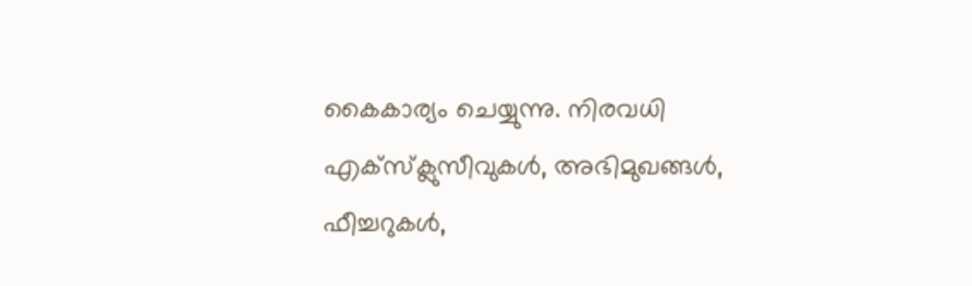കൈകാര്യം ചെയ്യുന്നു. നിരവധി എക്സ്ക്ലുസീവുകള്‍, അഭിമുഖങ്ങള്‍, ഫീച്ചറുകള്‍,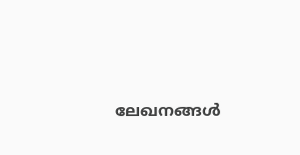ലേഖനങ്ങള്‍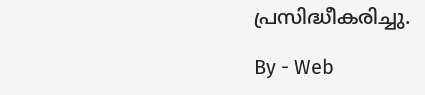പ്രസിദ്ധീകരിച്ചു.

By - Web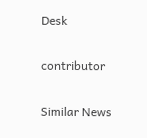Desk

contributor

Similar News